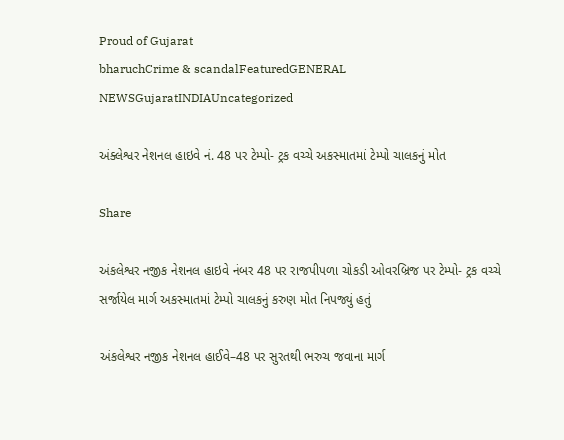Proud of Gujarat
bharuchCrime & scandalFeaturedGENERAL NEWSGujaratINDIAUncategorized

અંક્લેશ્વર નેશનલ હાઇવે નં. 48 પર ટેમ્પો- ટ્રક વચ્ચે અકસ્માતમાં ટેમ્પો ચાલકનું મોત

Share

અંકલેશ્વર નજીક નેશનલ હાઇવે નંબર 48 પર રાજપીપળા ચોકડી ઓવરબ્રિજ પર ટેમ્પો- ટ્રક વચ્ચે સર્જાયેલ માર્ગ અકસ્માતમાં ટેમ્પો ચાલકનું કરુણ મોત નિપજ્યું હતું

અંકલેશ્વર નજીક નેશનલ હાઈવે–48 પર સુરતથી ભરુચ જવાના માર્ગ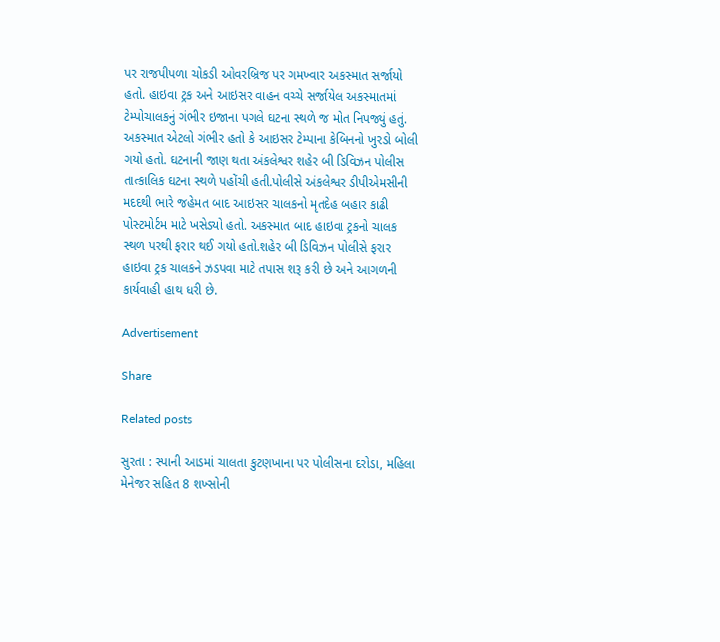પર રાજપીપળા ચોકડી ઓવરબ્રિજ પર ગમખ્વાર અકસ્માત સર્જાયો હતો. હાઇવા ટ્રક અને આઇસર વાહન વચ્ચે સર્જાયેલ અકસ્માતમાં ટેમ્પોચાલકનું ગંભીર ઇજાના પગલે ઘટના સ્થળે જ મોત નિપજ્યું હતું. અકસ્માત એટલો ગંભીર હતો કે આઇસર ટેમ્પાના કેબિનનો ખુરડો બોલી ગયો હતો. ઘટનાની જાણ થતા અંકલેશ્વર શહેર બી ડિવિઝન પોલીસ તાત્કાલિક ઘટના સ્થળે પહોંચી હતી.પોલીસે અંકલેશ્વર ડીપીએમસીની મદદથી ભારે જહેમત બાદ આઇસર ચાલકનો મૃતદેહ બહાર કાઢી પોસ્ટમોર્ટમ માટે ખસેડ્યો હતો. અકસ્માત બાદ હાઇવા ટ્રકનો ચાલક સ્થળ પરથી ફરાર થઈ ગયો હતો.શહેર બી ડિવિઝન પોલીસે ફરાર હાઇવા ટ્રક ચાલકને ઝડપવા માટે તપાસ શરૂ કરી છે અને આગળની કાર્યવાહી હાથ ધરી છે.

Advertisement

Share

Related posts

સુરતા : સ્પાની આડમાં ચાલતા કુટણખાના પર પોલીસના દરોડા, મહિલા મેનેજર સહિત 8 શખ્સોની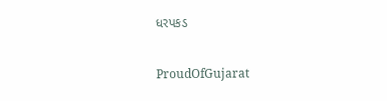ધરપકડ

ProudOfGujarat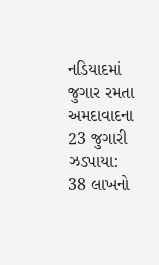નડિયાદમાં જુગાર રમતા અમદાવાદના 23 જુગારી ઝડપાયા: 38 લાખનો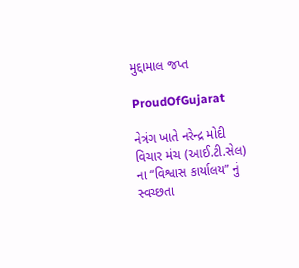મુદ્દામાલ જપ્ત

ProudOfGujarat

નેત્રંગ ખાતે નરેન્દ્ર મોદી વિચાર મંચ (આઈ.ટી.સેલ) ના “વિશ્વાસ કાર્યાલય” નું સ્વચ્છતા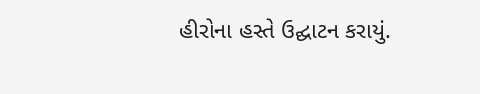હીરોના હસ્તે ઉદ્ઘાટન કરાયું.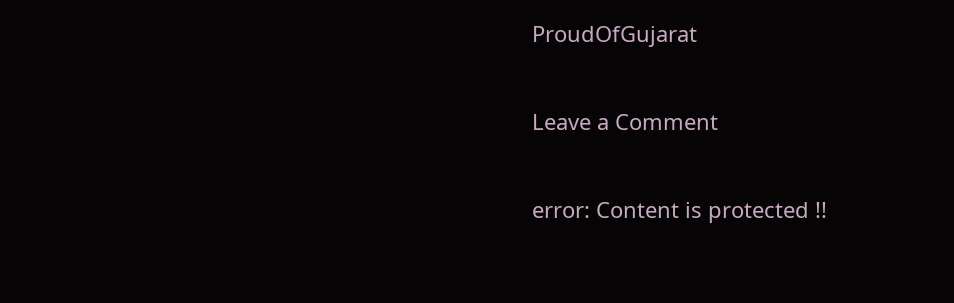ProudOfGujarat

Leave a Comment

error: Content is protected !!